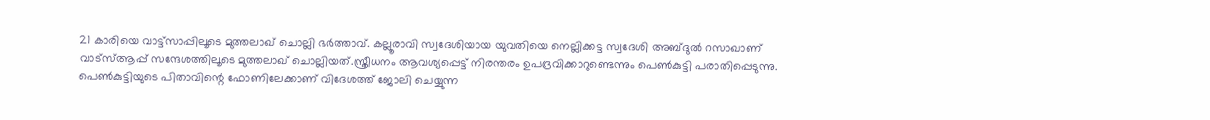21 കാരിയെ വാട്ട്സാപ്പിലൂടെ മുത്തലാഖ് ചൊല്ലി ഭർത്താവ്. കല്ലൂരാവി സ്വദേശിയായ യുവതിയെ നെല്ലിക്കട്ട സ്വദേശി അബ്ദുല്‍ റസാഖാണ് വാട്സ്‌ആപ്പ് സന്ദേശത്തിലൂടെ മുത്തലാഖ് ചൊല്ലിയത്.സ്ത്രീധനം ആവശ്യപ്പെട്ട് നിരന്തരം ഉപദ്രവിക്കാറുണ്ടെന്നും പെണ്‍കുട്ടി പരാതിപ്പെടുന്നു. പെണ്‍കുട്ടിയുടെ പിതാവിന്റെ ഫോണിലേക്കാണ് വിദേശത്ത് ജോലി ചെയ്യുന്ന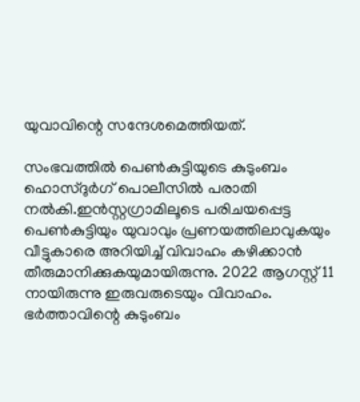യുവാവിന്റെ സന്ദേശമെത്തിയത്.

സംഭവത്തില്‍ പെണ്‍കുട്ടിയുടെ കുടുംബം ഹൊസ്ദുർഗ് പൊലീസില്‍ പരാതി നല്‍കി.ഇൻസ്റ്റഗ്രാമിലൂടെ പരിചയപ്പെട്ട പെണ്‍കുട്ടിയും യുവാവും പ്രണയത്തിലാവുകയും വീട്ടുകാരെ അറിയിച്ച്‌ വിവാഹം കഴിക്കാൻ തീരുമാനിക്കുകയുമായിരുന്നു. 2022 ആഗസ്റ്റ് 11 നായിരുന്നു ഇരുവരുടെയും വിവാഹം. ഭർത്താവിന്റെ കുടുംബം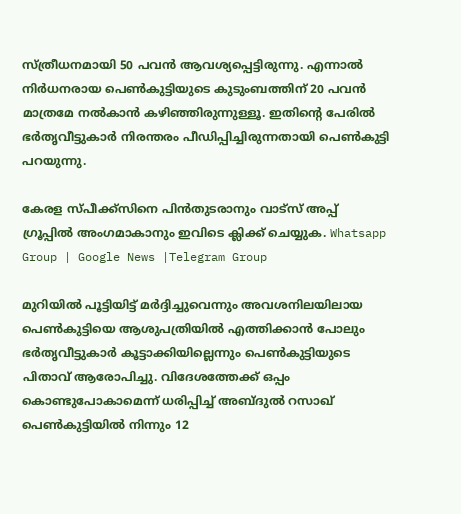സ്ത്രീധനമായി 50 പവൻ ആവശ്യപ്പെട്ടിരുന്നു. എന്നാല്‍ നിർധനരായ പെണ്‍കുട്ടിയുടെ കുടുംബത്തിന് 20 പവൻ മാത്രമേ നല്‍കാൻ കഴിഞ്ഞിരുന്നുള്ളൂ. ഇതിന്റെ പേരില്‍ ഭർതൃവീട്ടുകാർ നിരന്തരം പീഡിപ്പിച്ചിരുന്നതായി പെണ്‍കുട്ടി പറയുന്നു.

കേരള സ്പീക്ക്സിനെ പിൻതുടരാനും വാട്സ് അപ്പ് ഗ്രൂപ്പിൽ അംഗമാകാനും ഇവിടെ ക്ലിക്ക് ചെയ്യുക. Whatsapp Group | Google News |Telegram Group

മുറിയില്‍ പൂട്ടിയിട്ട് മർദ്ദിച്ചുവെന്നും അവശനിലയിലായ പെണ്‍കുട്ടിയെ ആശുപത്രിയില്‍ എത്തിക്കാൻ പോലും ഭർതൃവീട്ടുകാർ കൂട്ടാക്കിയില്ലെന്നും പെണ്‍കുട്ടിയുടെ പിതാവ് ആരോപിച്ചു. വിദേശത്തേക്ക് ഒപ്പം കൊണ്ടുപോകാമെന്ന് ധരിപ്പിച്ച്‌ അബ്ദുല്‍ റസാഖ് പെണ്‍കുട്ടിയില്‍ നിന്നും 12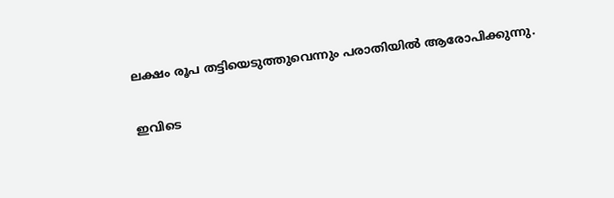ലക്ഷം രൂപ തട്ടിയെടുത്തുവെന്നും പരാതിയില്‍ ആരോപിക്കുന്നു.

ഇവിടെ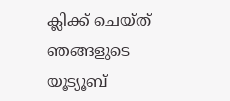ക്ലിക്ക് ചെയ്ത് ഞങ്ങളുടെ യൂട്യൂബ്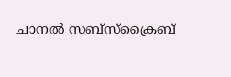ചാനൽ സബ്സ്ക്രൈബ്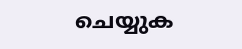ചെയ്യുക